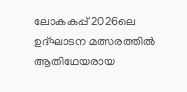ലോകകപ്പ് 2026ലെ ഉദ്ഘാടന മത്സരത്തിൽ ആതിഥേയരായ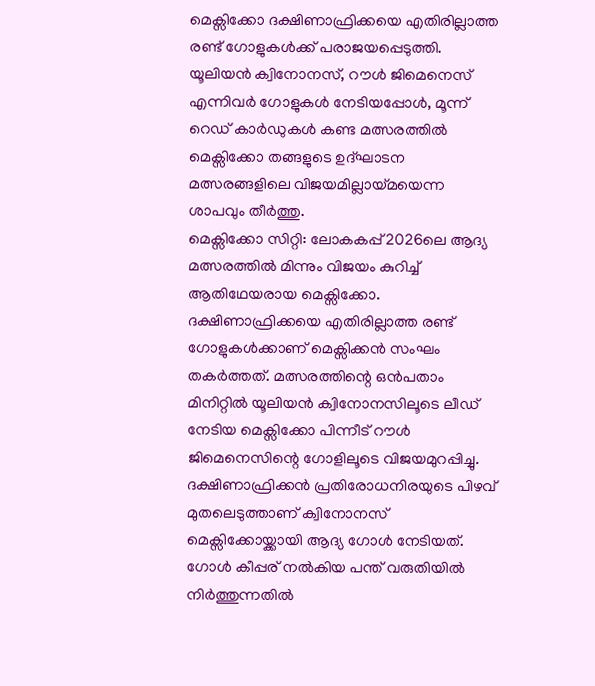മെക്സിക്കോ ദക്ഷിണാഫ്രിക്കയെ എതിരില്ലാത്ത രണ്ട് ഗോളുകൾക്ക് പരാജയപ്പെടുത്തി. യൂലിയൻ ക്വിനോനസ്, റൗൾ ജിമെനെസ് എന്നിവർ ഗോളുകൾ നേടിയപ്പോൾ, മൂന്ന് റെഡ് കാർഡുകൾ കണ്ട മത്സരത്തിൽ മെക്സിക്കോ തങ്ങളുടെ ഉദ്ഘാടന മത്സരങ്ങളിലെ വിജയമില്ലായ്മയെന്ന ശാപവും തീർത്തു.
മെക്സിക്കോ സിറ്റി: ലോകകപ്പ് 2026ലെ ആദ്യ മത്സരത്തിൽ മിന്നും വിജയം കുറിച്ച് ആതിഥേയരായ മെക്സിക്കോ. ദക്ഷിണാഫ്രിക്കയെ എതിരില്ലാത്ത രണ്ട് ഗോളുകൾക്കാണ് മെക്സിക്കൻ സംഘം തകർത്തത്. മത്സരത്തിന്റെ ഒൻപതാം മിനിറ്റിൽ യൂലിയൻ ക്വിനോനസിലൂടെ ലീഡ് നേടിയ മെക്സിക്കോ പിന്നീട് റൗൾ ജിമെനെസിന്റെ ഗോളിലൂടെ വിജയമുറപ്പിച്ചു. ദക്ഷിണാഫ്രിക്കൻ പ്രതിരോധനിരയുടെ പിഴവ് മുതലെടുത്താണ് ക്വിനോനസ് മെക്സിക്കോയ്ക്കായി ആദ്യ ഗോൾ നേടിയത്. ഗോൾ കീപ്പര് നൽകിയ പന്ത് വരുതിയിൽ നിർത്തുന്നതിൽ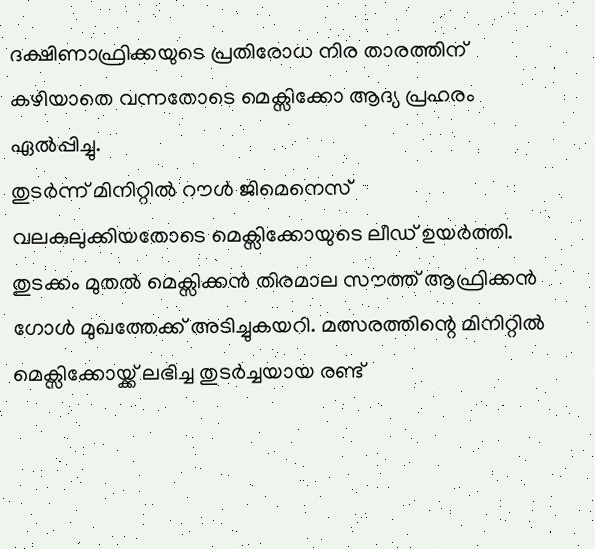ദക്ഷിണാഫ്രിക്കയുടെ പ്രതിരോധ നിര താരത്തിന് കഴിയാതെ വന്നതോടെ മെക്സിക്കോ ആദ്യ പ്രഹരം ഏൽപ്പിച്ചു.
തുടർന്ന് മിനിറ്റിൽ റൗൾ ജിമെനെസ് വലകുലുക്കിയതോടെ മെക്സിക്കോയുടെ ലീഡ് ഉയർത്തി. തുടക്കം മുതൽ മെക്സിക്കൻ തിരമാല സൗത്ത് ആഫ്രിക്കൻ ഗോൾ മുഖത്തേക്ക് അടിച്ചുകയറി. മത്സരത്തിന്റെ മിനിറ്റിൽ മെക്സിക്കോയ്ക്ക് ലഭിച്ച തുടർച്ചയായ രണ്ട്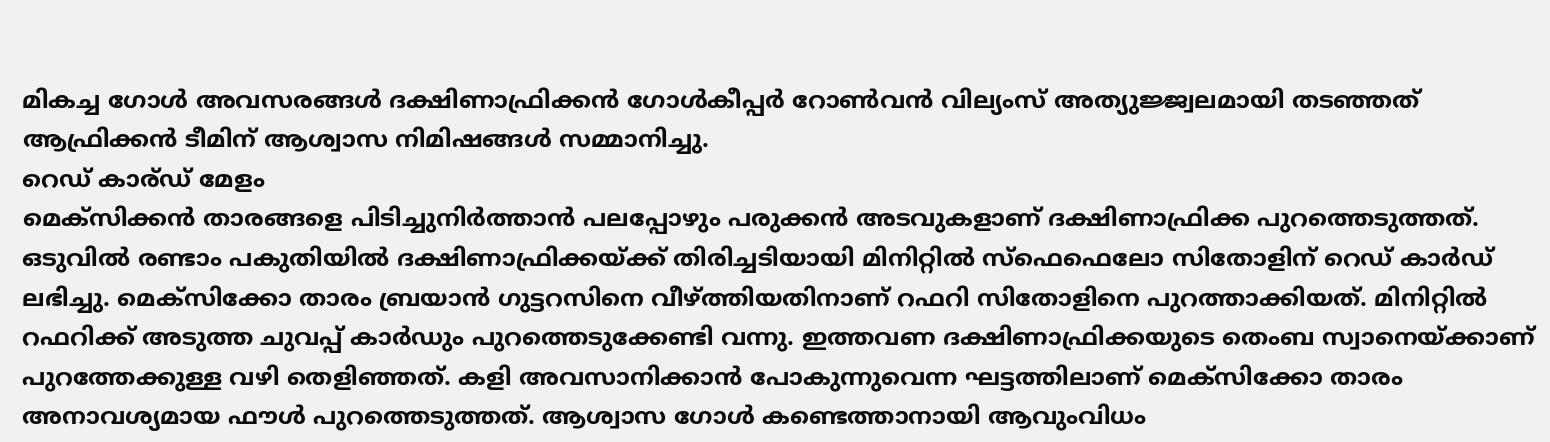മികച്ച ഗോൾ അവസരങ്ങൾ ദക്ഷിണാഫ്രിക്കൻ ഗോൾകീപ്പർ റോൺവൻ വില്യംസ് അത്യുജ്ജ്വലമായി തടഞ്ഞത് ആഫ്രിക്കൻ ടീമിന് ആശ്വാസ നിമിഷങ്ങൾ സമ്മാനിച്ചു.
റെഡ് കാര്ഡ് മേളം
മെക്സിക്കൻ താരങ്ങളെ പിടിച്ചുനിർത്താൻ പലപ്പോഴും പരുക്കൻ അടവുകളാണ് ദക്ഷിണാഫ്രിക്ക പുറത്തെടുത്തത്. ഒടുവിൽ രണ്ടാം പകുതിയിൽ ദക്ഷിണാഫ്രിക്കയ്ക്ക് തിരിച്ചടിയായി മിനിറ്റിൽ സ്ഫെഫെലോ സിതോളിന് റെഡ് കാർഡ് ലഭിച്ചു. മെക്സിക്കോ താരം ബ്രയാൻ ഗുട്ടറസിനെ വീഴ്ത്തിയതിനാണ് റഫറി സിതോളിനെ പുറത്താക്കിയത്. മിനിറ്റിൽ റഫറിക്ക് അടുത്ത ചുവപ്പ് കാർഡും പുറത്തെടുക്കേണ്ടി വന്നു. ഇത്തവണ ദക്ഷിണാഫ്രിക്കയുടെ തെംബ സ്വാനെയ്ക്കാണ് പുറത്തേക്കുള്ള വഴി തെളിഞ്ഞത്. കളി അവസാനിക്കാൻ പോകുന്നുവെന്ന ഘട്ടത്തിലാണ് മെക്സിക്കോ താരം അനാവശ്യമായ ഫൗൾ പുറത്തെടുത്തത്. ആശ്വാസ ഗോൾ കണ്ടെത്താനായി ആവുംവിധം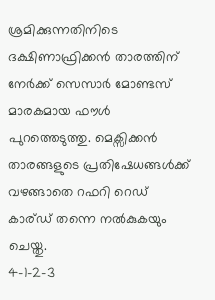ശ്രമിക്കുന്നതിനിടെ ദക്ഷിണാഫ്രിക്കൻ താരത്തിന് നേർക്ക് സെസാർ മോണ്ടസ് മാരകമായ ഫൗൾ പുറത്തെടുത്തു. മെക്സിക്കൻ താരങ്ങളുടെ പ്രതിഷേധങ്ങൾക്ക് വഴങ്ങാതെ റഫറി റെഡ് കാര്ഡ് തന്നെ നൽകുകയും ചെയ്തു.
4-1-2-3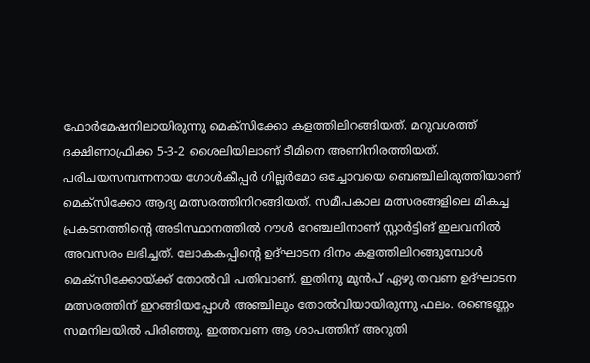ഫോർമേഷനിലായിരുന്നു മെക്സിക്കോ കളത്തിലിറങ്ങിയത്. മറുവശത്ത് ദക്ഷിണാഫ്രിക്ക 5-3-2 ശൈലിയിലാണ് ടീമിനെ അണിനിരത്തിയത്. പരിചയസമ്പന്നനായ ഗോൾകീപ്പർ ഗില്ലർമോ ഒച്ചോവയെ ബെഞ്ചിലിരുത്തിയാണ് മെക്സിക്കോ ആദ്യ മത്സരത്തിനിറങ്ങിയത്. സമീപകാല മത്സരങ്ങളിലെ മികച്ച പ്രകടനത്തിന്റെ അടിസ്ഥാനത്തിൽ റൗൾ റേഞ്ചലിനാണ് സ്റ്റാർട്ടിങ് ഇലവനിൽ അവസരം ലഭിച്ചത്. ലോകകപ്പിന്റെ ഉദ്ഘാടന ദിനം കളത്തിലിറങ്ങുമ്പോൾ മെക്സിക്കോയ്ക്ക് തോൽവി പതിവാണ്. ഇതിനു മുൻപ് ഏഴു തവണ ഉദ്ഘാടന മത്സരത്തിന് ഇറങ്ങിയപ്പോൾ അഞ്ചിലും തോൽവിയായിരുന്നു ഫലം. രണ്ടെണ്ണം സമനിലയിൽ പിരിഞ്ഞു. ഇത്തവണ ആ ശാപത്തിന് അറുതി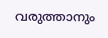വരുത്താനും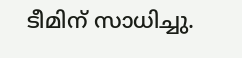ടീമിന് സാധിച്ചു.